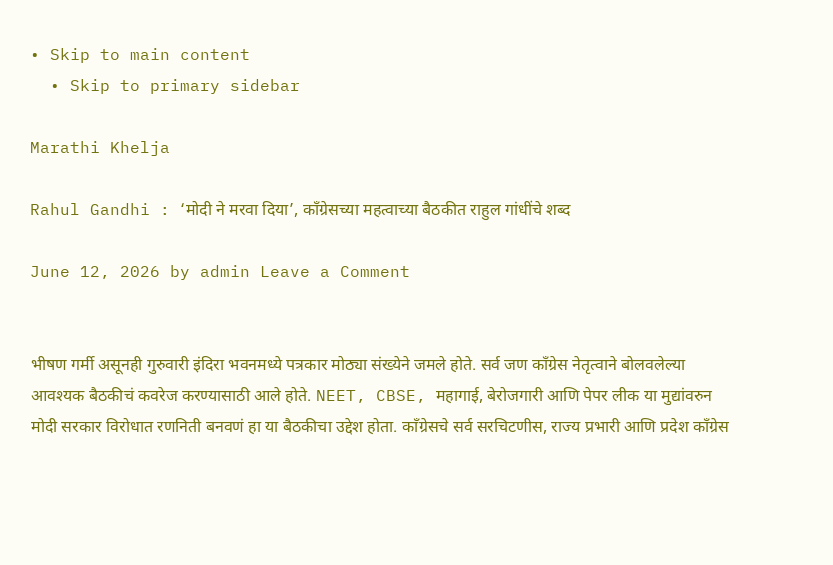• Skip to main content
  • Skip to primary sidebar

Marathi Khelja

Rahul Gandhi : ‘मोदी ने मरवा दिया’, काँग्रेसच्या महत्वाच्या बैठकीत राहुल गांधींचे शब्द

June 12, 2026 by admin Leave a Comment


भीषण गर्मी असूनही गुरुवारी इंदिरा भवनमध्ये पत्रकार मोठ्या संख्येने जमले होते. सर्व जण काँग्रेस नेतृत्वाने बोलवलेल्या आवश्यक बैठकीचं कवरेज करण्यासाठी आले होते. NEET, CBSE, महागाई, बेरोजगारी आणि पेपर लीक या मुद्यांवरुन मोदी सरकार विरोधात रणनिती बनवणं हा या बैठकीचा उद्देश होता. काँग्रेसचे सर्व सरचिटणीस, राज्य प्रभारी आणि प्रदेश काँग्रेस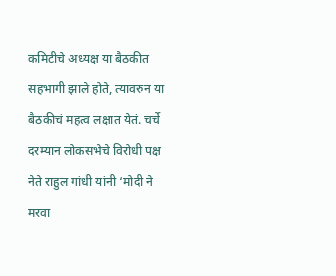कमिटीचे अध्यक्ष या बैठकीत सहभागी झाले होते, त्यावरुन या बैठकीचं महत्व लक्षात येतं. चर्चे दरम्यान लोकसभेचे विरोधी पक्ष नेते राहुल गांधी यांनी ‘मोदी ने मरवा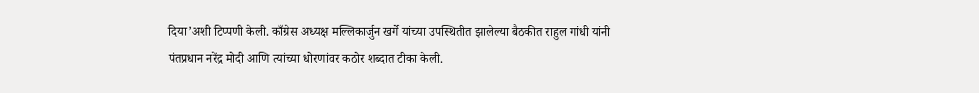दिया’अशी टिप्पणी केली. काँग्रेस अध्यक्ष मल्लिकार्जुन खर्गे यांच्या उपस्थितीत झालेल्या बैठकीत राहुल गांधी यांनी पंतप्रधान नरेंद्र मोदी आणि त्यांच्या धोरणांवर कठोर शब्दात टीका केली.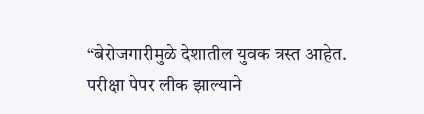“बेरोजगारीमुळे देशातील युवक त्रस्त आहेत. परीक्षा पेपर लीक झाल्याने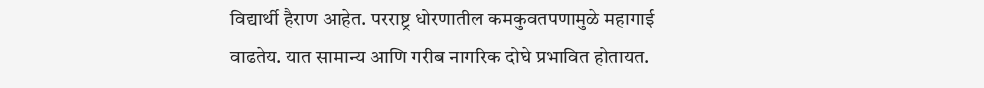विद्यार्थी हैराण आहेत. परराष्ट्र धोरणातील कमकुवतपणामुळे महागाई वाढतेय. यात सामान्य आणि गरीब नागरिक दोघे प्रभावित होतायत.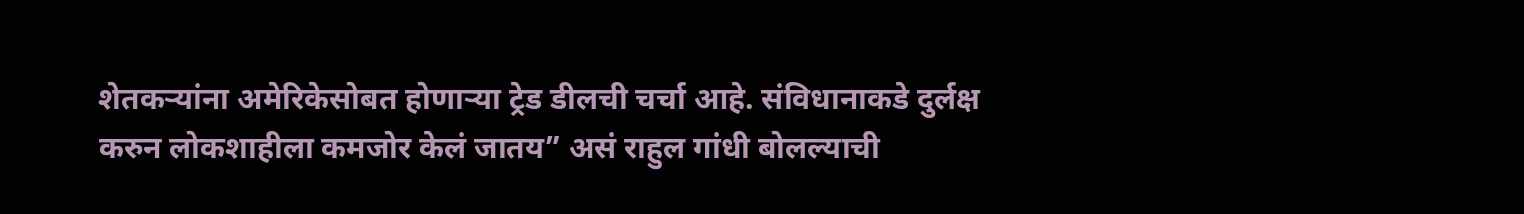शेतकऱ्यांना अमेरिकेसोबत होणाऱ्या ट्रेड डीलची चर्चा आहे. संविधानाकडे दुर्लक्ष करुन लोकशाहीला कमजोर केलं जातय” असं राहुल गांधी बोलल्याची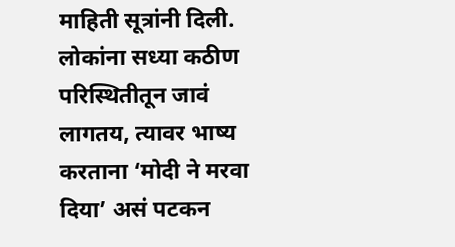माहिती सूत्रांनी दिली. लोकांना सध्या कठीण परिस्थितीतून जावं लागतय, त्यावर भाष्य करताना ‘मोदी ने मरवा दिया’ असं पटकन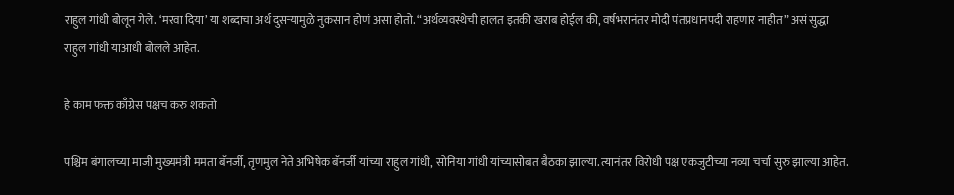राहुल गांधी बोलून गेले. ‘मरवा दिया’ या शब्दाचा अर्थ दुसऱ्यामुळे नुकसान होणं असा होतो. “अर्थव्यवस्थेची हालत इतकी खराब होईल की, वर्षभरानंतर मोदी पंतप्रधानपदी राहणार नाहीत” असं सुद्धा राहुल गांधी याआधी बोलले आहेत.

हे काम फक्त काँग्रेस पक्षच करु शकतो

पश्चिम बंगालच्या माजी मुख्यमंत्री ममता बॅनर्जी, तृणमुल नेते अभिषेक बॅनर्जी यांच्या राहुल गांधी, सोनिया गांधी यांच्यासोबत बैठका झाल्या. त्यानंतर विरोधी पक्ष एकजुटीच्या नव्या चर्चा सुरु झाल्या आहेत.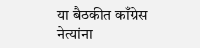या बैठकीत काँग्रेस नेत्यांना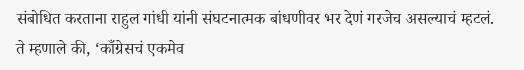संबोधित करताना राहुल गांधी यांनी संघटनात्मक बांधणीवर भर देणं गरजेच असल्याचं म्हटलं. ते म्हणाले की, ‘काँग्रेसचं एकमेव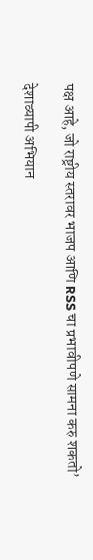पक्ष आहे, जो राष्ट्रीय स्तरावर भाजप आणि RSS चा प्रभावीपणे सामना करु शकतो’

देशाव्यापी अभियान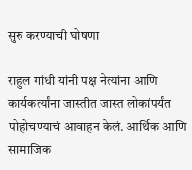सुरु करण्याची घोषणा

राहुल गांधी यांनी पक्ष नेत्यांना आणि कार्यकर्त्यांना जास्तीत जास्त लोकांपर्यंत पोहोचण्याचं आवाहन केलं. आर्थिक आणि सामाजिक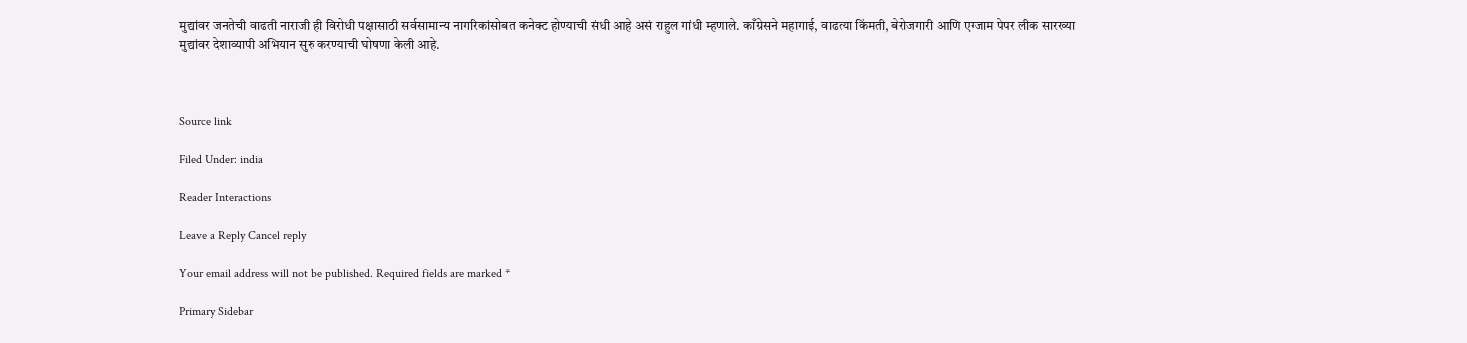मुद्यांवर जनतेची वाढती नाराजी ही विरोधी पक्षासाठी सर्वसामान्य नागरिकांसोबत कनेक्ट होण्याची संधी आहे असं राहुल गांधी म्हणाले. काँग्रेसने महागाई, वाढत्या किंमती, बेरोजगारी आणि एग्जाम पेपर लीक सारख्या मुद्यांवर देशाव्यापी अभियान सुरु करण्याची घोषणा केली आहे.



Source link

Filed Under: india

Reader Interactions

Leave a Reply Cancel reply

Your email address will not be published. Required fields are marked *

Primary Sidebar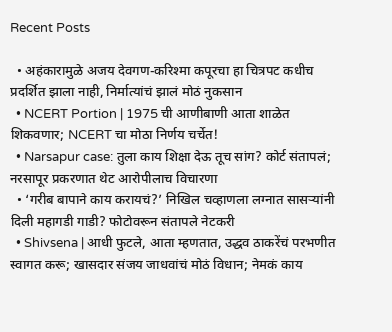Recent Posts

  • अहंकारामुळे अजय देवगण-करिश्मा कपूरचा हा चित्रपट कधीच प्रदर्शित झाला नाही, निर्मात्यांचं झालं मोठं नुकसान
  • NCERT Portion | 1975 ची आणीबाणी आता शाळेत शिकवणार; NCERT चा मोठा निर्णय चर्चेत!
  • Narsapur case: तुला काय शिक्षा देऊ तूच सांग? कोर्ट संतापलं; नरसापूर प्रकरणात थेट आरोपीलाच विचारणा
  • ‘गरीब बापाने काय करायचं?’ निखिल चव्हाणला लग्नात सासऱ्यांनी दिली महागडी गाडी? फोटोवरून संतापले नेटकरी
  • Shivsena | आधी फुटले, आता म्हणतात, उद्धव ठाकरेंचं परभणीत स्वागत करू; खासदार संजय जाधवांचं मोठं विधान; नेमकं काय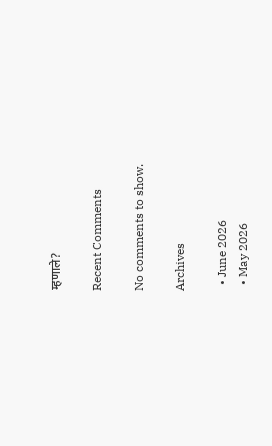म्हणाले?

Recent Comments

No comments to show.

Archives

  • June 2026
  • May 2026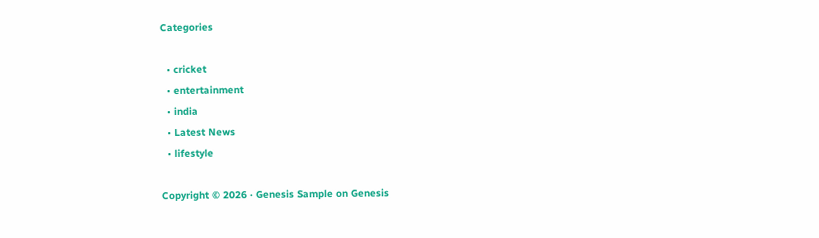Categories

  • cricket
  • entertainment
  • india
  • Latest News
  • lifestyle

Copyright © 2026 · Genesis Sample on Genesis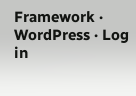Framework · WordPress · Log in